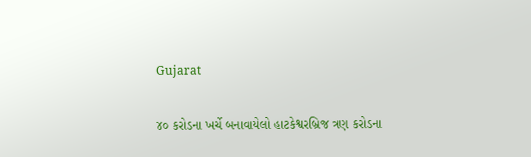Gujarat

૪૦ કરોડના ખર્ચે બનાવાયેલો હાટકેશ્વરબ્રિજ ત્રણ કરોડના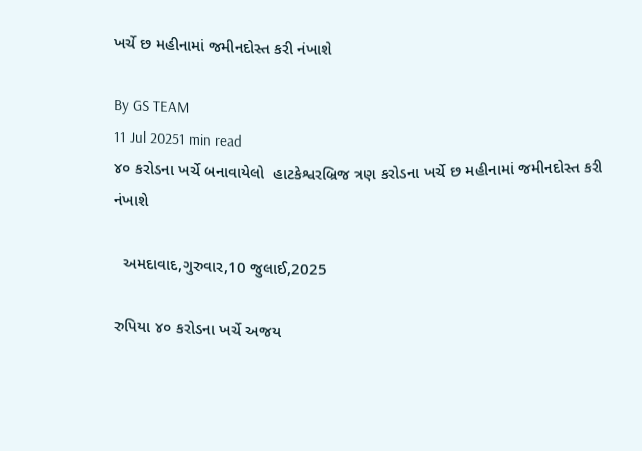ખર્ચે છ મહીનામાં જમીનદોસ્ત કરી નંખાશે

By GS TEAM
11 Jul 20251 min read
૪૦ કરોડના ખર્ચે બનાવાયેલો  હાટકેશ્વરબ્રિજ ત્રણ કરોડના ખર્ચે છ મહીનામાં જમીનદોસ્ત કરી નંખાશે

  અમદાવાદ,ગુરુવાર,10 જુલાઈ,2025

રુપિયા ૪૦ કરોડના ખર્ચે અજય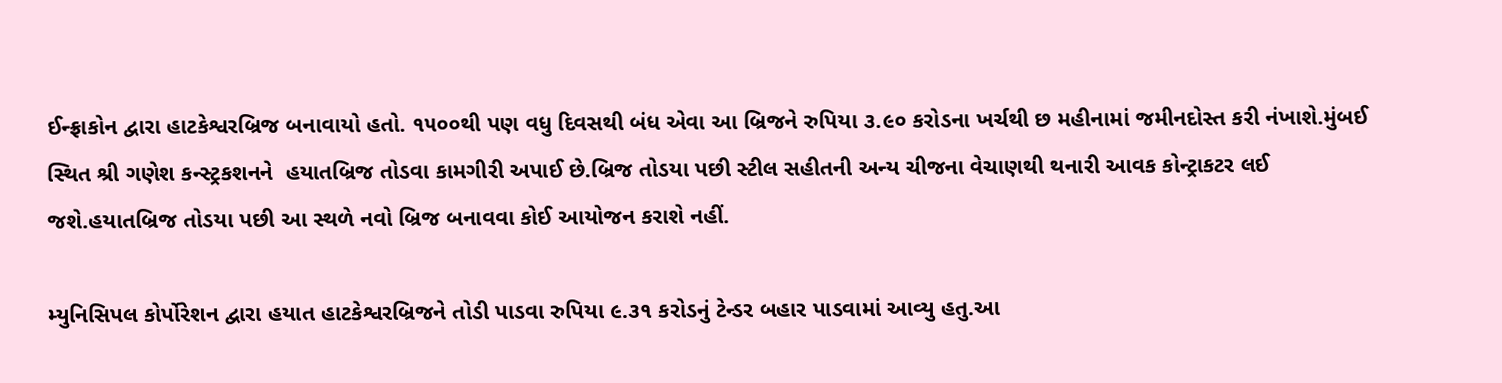ઈન્ફ્રાકોન દ્વારા હાટકેશ્વરબ્રિજ બનાવાયો હતો. ૧૫૦૦થી પણ વધુ દિવસથી બંધ એવા આ બ્રિજને રુપિયા ૩.૯૦ કરોડના ખર્ચથી છ મહીનામાં જમીનદોસ્ત કરી નંખાશે.મુંબઈ સ્થિત શ્રી ગણેશ કન્સ્ટ્રકશનને  હયાતબ્રિજ તોડવા કામગીરી અપાઈ છે.બ્રિજ તોડયા પછી સ્ટીલ સહીતની અન્ય ચીજના વેચાણથી થનારી આવક કોન્ટ્રાકટર લઈ જશે.હયાતબ્રિજ તોડયા પછી આ સ્થળે નવો બ્રિજ બનાવવા કોઈ આયોજન કરાશે નહીં.

મ્યુનિસિપલ કોર્પોરેશન દ્વારા હયાત હાટકેશ્વરબ્રિજને તોડી પાડવા રુપિયા ૯.૩૧ કરોડનું ટેન્ડર બહાર પાડવામાં આવ્યુ હતુ.આ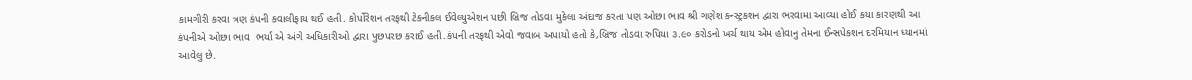કામગીરી કરવા ત્રણ કંપની કવાલીફાય થઈ હતી. કોર્પોરેશન તરફથી ટેકનીકલ ઈવેલ્યુએશન પછી બ્રિજ તોડવા મુકેલા અંદાજ કરતા પણ ઓછા ભાવ શ્રી ગણેશ કન્સ્ટ્રકશન દ્વારા ભરવામા આવ્યા હોઈ કયા કારણથી આ કંપનીએ ઓછા ભાવ  ભર્યા એ અંગે અધિકારીઓ દ્વારા પુછપરછ કરાઈ હતી.કંપની તરફથી એવો જવાબ અપાયો હતો કે,બ્રિજ તોડવા રુપિયા ૩.૯૦ કરોડનો ખર્ચ થાય એમ હોવાનુ તેમના ઈન્સપેકશન દરમિયાન ધ્યાનમાં આવેલુ છે.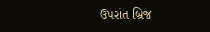ઉપરાંત બ્રિજ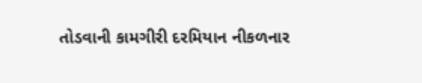તોડવાની કામગીરી દરમિયાન નીકળનાર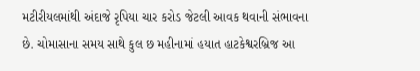મટીરીયલમાંથી અંદાજે રૃપિયા ચાર કરોડ જેટલી આવક થવાની સંભાવના છે. ચોમાસાના સમય સાથે કુલ છ મહીનામાં હયાત હાટકેશ્વરબ્રિજ આ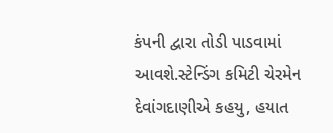કંપની દ્વારા તોડી પાડવામાં આવશે.સ્ટેન્ડિંગ કમિટી ચેરમેન દેવાંગદાણીએ કહયુ, હયાત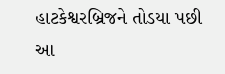હાટકેશ્વરબ્રિજને તોડયા પછી આ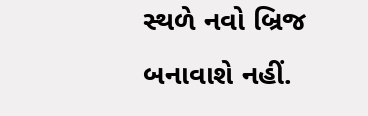સ્થળે નવો બ્રિજ બનાવાશે નહીં.